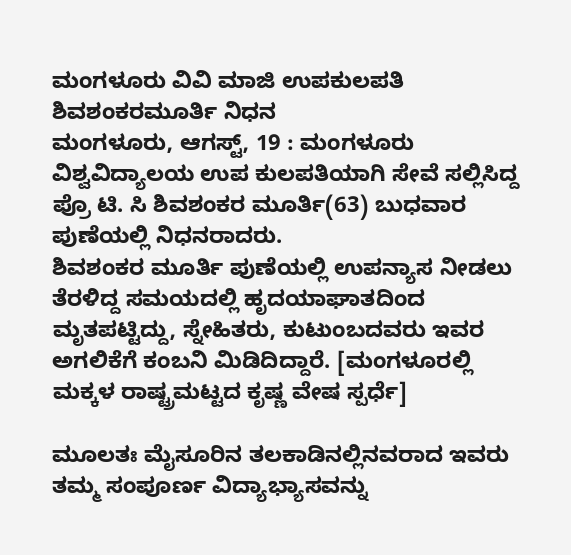ಮಂಗಳೂರು ವಿವಿ ಮಾಜಿ ಉಪಕುಲಪತಿ ಶಿವಶಂಕರಮೂರ್ತಿ ನಿಧನ
ಮಂಗಳೂರು, ಆಗಸ್ಟ್, 19 : ಮಂಗಳೂರು ವಿಶ್ವವಿದ್ಯಾಲಯ ಉಪ ಕುಲಪತಿಯಾಗಿ ಸೇವೆ ಸಲ್ಲಿಸಿದ್ದ ಪ್ರೊ ಟಿ. ಸಿ ಶಿವಶಂಕರ ಮೂರ್ತಿ(63) ಬುಧವಾರ ಪುಣೆಯಲ್ಲಿ ನಿಧನರಾದರು.
ಶಿವಶಂಕರ ಮೂರ್ತಿ ಪುಣೆಯಲ್ಲಿ ಉಪನ್ಯಾಸ ನೀಡಲು ತೆರಳಿದ್ದ ಸಮಯದಲ್ಲಿ ಹೃದಯಾಘಾತದಿಂದ ಮೃತಪಟ್ಟಿದ್ದು, ಸ್ನೇಹಿತರು, ಕುಟುಂಬದವರು ಇವರ ಅಗಲಿಕೆಗೆ ಕಂಬನಿ ಮಿಡಿದಿದ್ದಾರೆ. [ಮಂಗಳೂರಲ್ಲಿ ಮಕ್ಕಳ ರಾಷ್ಟ್ರಮಟ್ಟದ ಕೃಷ್ಣ ವೇಷ ಸ್ಪರ್ಧೆ]

ಮೂಲತಃ ಮೈಸೂರಿನ ತಲಕಾಡಿನಲ್ಲಿನವರಾದ ಇವರು ತಮ್ಮ ಸಂಪೂರ್ಣ ವಿದ್ಯಾಭ್ಯಾಸವನ್ನು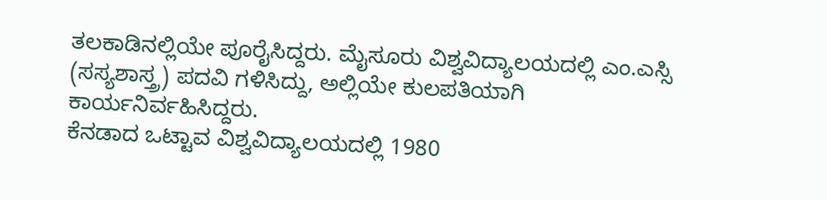ತಲಕಾಡಿನಲ್ಲಿಯೇ ಪೂರೈಸಿದ್ದರು. ಮೈಸೂರು ವಿಶ್ವವಿದ್ಯಾಲಯದಲ್ಲಿ ಎಂ.ಎಸ್ಸಿ (ಸಸ್ಯಶಾಸ್ತ್ರ) ಪದವಿ ಗಳಿಸಿದ್ದು, ಅಲ್ಲಿಯೇ ಕುಲಪತಿಯಾಗಿ ಕಾರ್ಯನಿರ್ವಹಿಸಿದ್ದರು.
ಕೆನಡಾದ ಒಟ್ಟಾವ ವಿಶ್ವವಿದ್ಯಾಲಯದಲ್ಲಿ 1980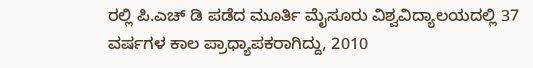ರಲ್ಲಿ ಪಿ.ಎಚ್ ಡಿ ಪಡೆದ ಮೂರ್ತಿ ಮೈಸೂರು ವಿಶ್ವವಿದ್ಯಾಲಯದಲ್ಲಿ 37 ವರ್ಷಗಳ ಕಾಲ ಪ್ರಾಧ್ಯಾಪಕರಾಗಿದ್ದು, 2010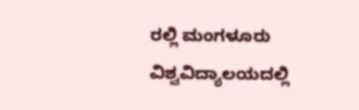ರಲ್ಲಿ ಮಂಗಳೂರು ವಿಶ್ವವಿದ್ಯಾಲಯದಲ್ಲಿ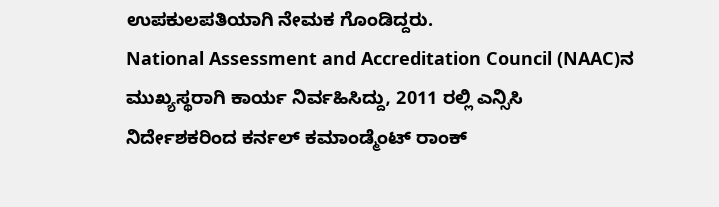ಉಪಕುಲಪತಿಯಾಗಿ ನೇಮಕ ಗೊಂಡಿದ್ದರು.
National Assessment and Accreditation Council (NAAC)ನ ಮುಖ್ಯಸ್ಥರಾಗಿ ಕಾರ್ಯ ನಿರ್ವಹಿಸಿದ್ದು, 2011 ರಲ್ಲಿ ಎನ್ಸಿಸಿ ನಿರ್ದೇಶಕರಿಂದ ಕರ್ನಲ್ ಕಮಾಂಡ್ಮೆಂಟ್ ರಾಂಕ್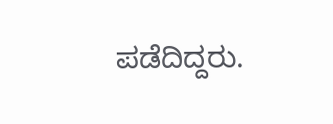ಪಡೆದಿದ್ದರು.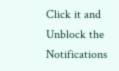Click it and Unblock the Notifications